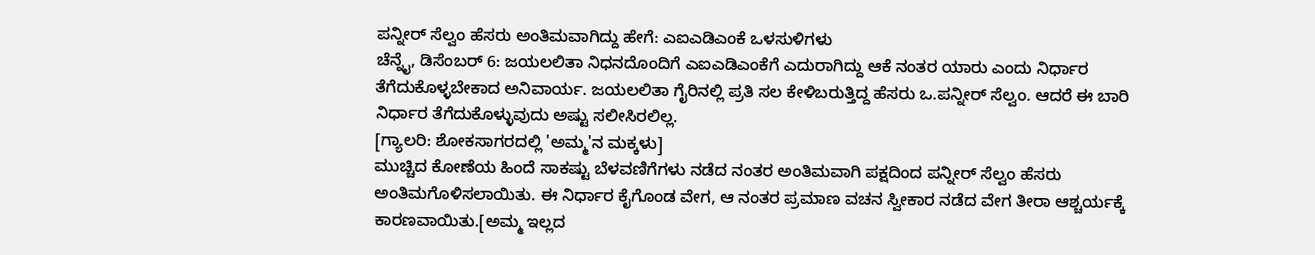ಪನ್ನೀರ್ ಸೆಲ್ವಂ ಹೆಸರು ಅಂತಿಮವಾಗಿದ್ದು ಹೇಗೆ: ಎಐಎಡಿಎಂಕೆ ಒಳಸುಳಿಗಳು
ಚೆನ್ನೈ, ಡಿಸೆಂಬರ್ 6: ಜಯಲಲಿತಾ ನಿಧನದೊಂದಿಗೆ ಎಐಎಡಿಎಂಕೆಗೆ ಎದುರಾಗಿದ್ದು ಆಕೆ ನಂತರ ಯಾರು ಎಂದು ನಿರ್ಧಾರ ತೆಗೆದುಕೊಳ್ಳಬೇಕಾದ ಅನಿವಾರ್ಯ. ಜಯಲಲಿತಾ ಗೈರಿನಲ್ಲಿ ಪ್ರತಿ ಸಲ ಕೇಳಿಬರುತ್ತಿದ್ದ ಹೆಸರು ಒ.ಪನ್ನೀರ್ ಸೆಲ್ವಂ. ಆದರೆ ಈ ಬಾರಿ ನಿರ್ಧಾರ ತೆಗೆದುಕೊಳ್ಳುವುದು ಅಷ್ಟು ಸಲೀಸಿರಲಿಲ್ಲ.
[ಗ್ಯಾಲರಿ: ಶೋಕಸಾಗರದಲ್ಲಿ 'ಅಮ್ಮ'ನ ಮಕ್ಕಳು]
ಮುಚ್ಚಿದ ಕೋಣೆಯ ಹಿಂದೆ ಸಾಕಷ್ಟು ಬೆಳವಣಿಗೆಗಳು ನಡೆದ ನಂತರ ಅಂತಿಮವಾಗಿ ಪಕ್ಷದಿಂದ ಪನ್ನೀರ್ ಸೆಲ್ವಂ ಹೆಸರು ಅಂತಿಮಗೊಳಿಸಲಾಯಿತು. ಈ ನಿರ್ಧಾರ ಕೈಗೊಂಡ ವೇಗ, ಆ ನಂತರ ಪ್ರಮಾಣ ವಚನ ಸ್ವೀಕಾರ ನಡೆದ ವೇಗ ತೀರಾ ಆಶ್ಚರ್ಯಕ್ಕೆ ಕಾರಣವಾಯಿತು.[ಅಮ್ಮ ಇಲ್ಲದ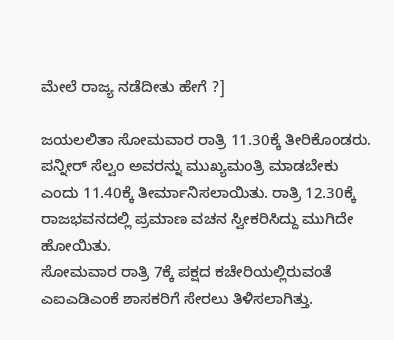ಮೇಲೆ ರಾಜ್ಯ ನಡೆದೀತು ಹೇಗೆ ?]

ಜಯಲಲಿತಾ ಸೋಮವಾರ ರಾತ್ರಿ 11.30ಕ್ಕೆ ತೀರಿಕೊಂಡರು. ಪನ್ನೀರ್ ಸೆಲ್ವಂ ಅವರನ್ನು ಮುಖ್ಯಮಂತ್ರಿ ಮಾಡಬೇಕು ಎಂದು 11.40ಕ್ಕೆ ತೀರ್ಮಾನಿಸಲಾಯಿತು. ರಾತ್ರಿ 12.30ಕ್ಕೆ ರಾಜಭವನದಲ್ಲಿ ಪ್ರಮಾಣ ವಚನ ಸ್ವೀಕರಿಸಿದ್ದು ಮುಗಿದೇ ಹೋಯಿತು.
ಸೋಮವಾರ ರಾತ್ರಿ 7ಕ್ಕೆ ಪಕ್ಷದ ಕಚೇರಿಯಲ್ಲಿರುವಂತೆ ಎಐಎಡಿಎಂಕೆ ಶಾಸಕರಿಗೆ ಸೇರಲು ತಿಳಿಸಲಾಗಿತ್ತು.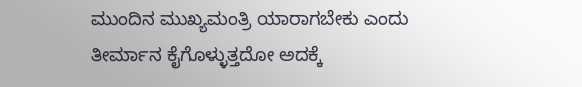ಮುಂದಿನ ಮುಖ್ಯಮಂತ್ರಿ ಯಾರಾಗಬೇಕು ಎಂದು ತೀರ್ಮಾನ ಕೈಗೊಳ್ಳುತ್ತದೋ ಅದಕ್ಕೆ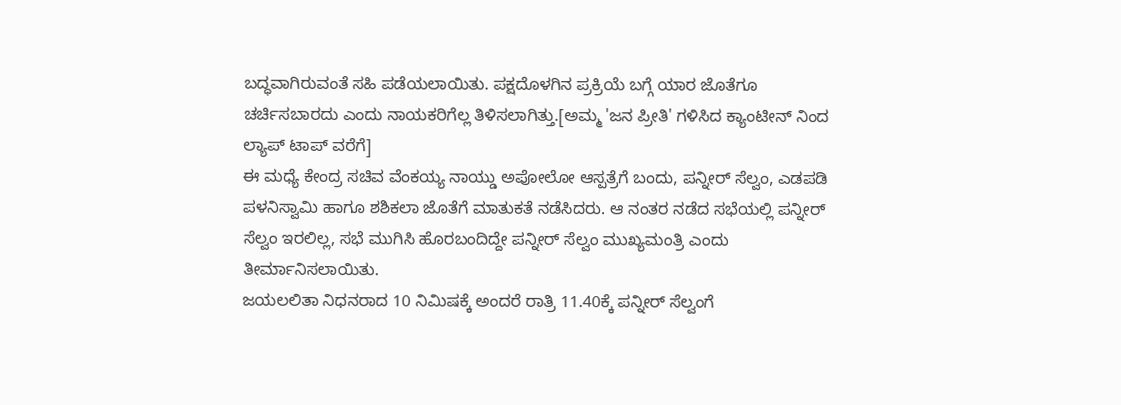ಬದ್ಧವಾಗಿರುವಂತೆ ಸಹಿ ಪಡೆಯಲಾಯಿತು. ಪಕ್ಷದೊಳಗಿನ ಪ್ರಕ್ರಿಯೆ ಬಗ್ಗೆ ಯಾರ ಜೊತೆಗೂ ಚರ್ಚಿಸಬಾರದು ಎಂದು ನಾಯಕರಿಗೆಲ್ಲ ತಿಳಿಸಲಾಗಿತ್ತು.[ಅಮ್ಮ 'ಜನ ಪ್ರೀತಿ' ಗಳಿಸಿದ ಕ್ಯಾಂಟೀನ್ ನಿಂದ ಲ್ಯಾಪ್ ಟಾಪ್ ವರೆಗೆ]
ಈ ಮಧ್ಯೆ ಕೇಂದ್ರ ಸಚಿವ ವೆಂಕಯ್ಯ ನಾಯ್ಡು ಅಪೋಲೋ ಆಸ್ಪತ್ರೆಗೆ ಬಂದು, ಪನ್ನೀರ್ ಸೆಲ್ವಂ, ಎಡಪಡಿ ಪಳನಿಸ್ವಾಮಿ ಹಾಗೂ ಶಶಿಕಲಾ ಜೊತೆಗೆ ಮಾತುಕತೆ ನಡೆಸಿದರು. ಆ ನಂತರ ನಡೆದ ಸಭೆಯಲ್ಲಿ ಪನ್ನೀರ್ ಸೆಲ್ವಂ ಇರಲಿಲ್ಲ, ಸಭೆ ಮುಗಿಸಿ ಹೊರಬಂದಿದ್ದೇ ಪನ್ನೀರ್ ಸೆಲ್ವಂ ಮುಖ್ಯಮಂತ್ರಿ ಎಂದು ತೀರ್ಮಾನಿಸಲಾಯಿತು.
ಜಯಲಲಿತಾ ನಿಧನರಾದ 10 ನಿಮಿಷಕ್ಕೆ ಅಂದರೆ ರಾತ್ರಿ 11.40ಕ್ಕೆ ಪನ್ನೀರ್ ಸೆಲ್ವಂಗೆ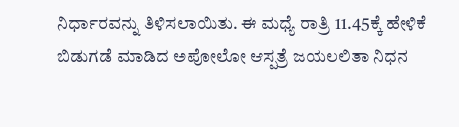ನಿರ್ಧಾರವನ್ನು ತಿಳಿಸಲಾಯಿತು. ಈ ಮಧ್ಯೆ ರಾತ್ರಿ 11.45ಕ್ಕೆ ಹೇಳಿಕೆ ಬಿಡುಗಡೆ ಮಾಡಿದ ಅಪೋಲೋ ಆಸ್ಪತ್ರೆ ಜಯಲಲಿತಾ ನಿಧನ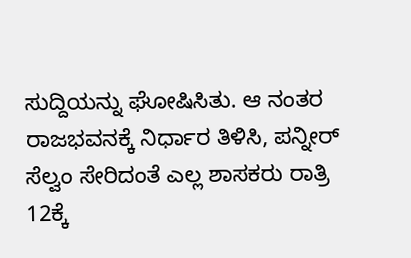ಸುದ್ದಿಯನ್ನು ಘೋಷಿಸಿತು. ಆ ನಂತರ ರಾಜಭವನಕ್ಕೆ ನಿರ್ಧಾರ ತಿಳಿಸಿ, ಪನ್ನೀರ್ ಸೆಲ್ವಂ ಸೇರಿದಂತೆ ಎಲ್ಲ ಶಾಸಕರು ರಾತ್ರಿ 12ಕ್ಕೆ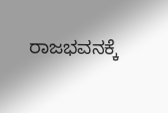ರಾಜಭವನಕ್ಕೆ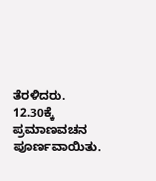ತೆರಳಿದರು. 12.30ಕ್ಕೆ ಪ್ರಮಾಣವಚನ ಪೂರ್ಣವಾಯಿತು.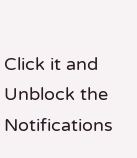Click it and Unblock the Notifications